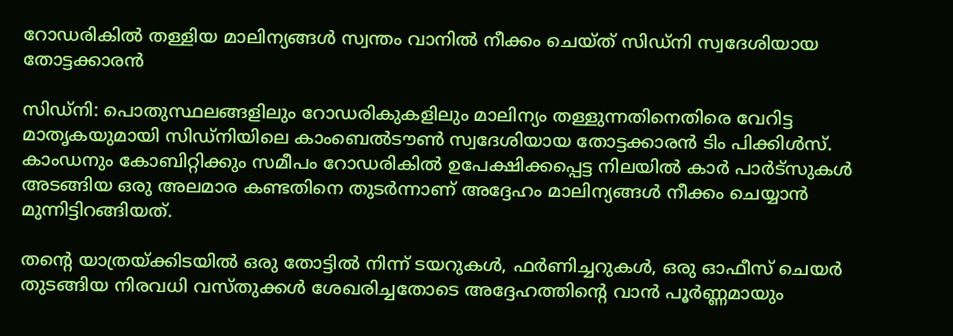റോഡരികിൽ തള്ളിയ മാലിന്യങ്ങൾ സ്വന്തം വാനിൽ നീക്കം ചെയ്ത് സിഡ്നി സ്വദേശിയായ തോട്ടക്കാരൻ

സിഡ്നി: പൊതുസ്ഥലങ്ങളിലും റോഡരികുകളിലും മാലിന്യം തള്ളുന്നതിനെതിരെ വേറിട്ട മാതൃകയുമായി സിഡ്നിയിലെ കാംബെൽടൗൺ സ്വദേശിയായ തോട്ടക്കാരൻ ടിം പിക്കിൾസ്. കാംഡനും കോബിറ്റിക്കും സമീപം റോഡരികിൽ ഉപേക്ഷിക്കപ്പെട്ട നിലയിൽ കാർ പാർട്സുകൾ അടങ്ങിയ ഒരു അലമാര കണ്ടതിനെ തുടർന്നാണ് അദ്ദേഹം മാലിന്യങ്ങൾ നീക്കം ചെയ്യാൻ മുന്നിട്ടിറങ്ങിയത്.

തന്റെ യാത്രയ്ക്കിടയിൽ ഒരു തോട്ടിൽ നിന്ന് ടയറുകൾ, ഫർണിച്ചറുകൾ, ഒരു ഓഫീസ് ചെയർ തുടങ്ങിയ നിരവധി വസ്തുക്കൾ ശേഖരിച്ചതോടെ അദ്ദേഹത്തിന്റെ വാൻ പൂർണ്ണമായും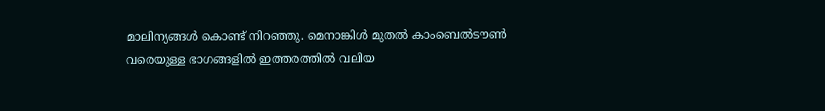മാലിന്യങ്ങൾ കൊണ്ട് നിറഞ്ഞു. മെനാങ്കിൾ മുതൽ കാംബെൽടൗൺ വരെയുള്ള ഭാഗങ്ങളിൽ ഇത്തരത്തിൽ വലിയ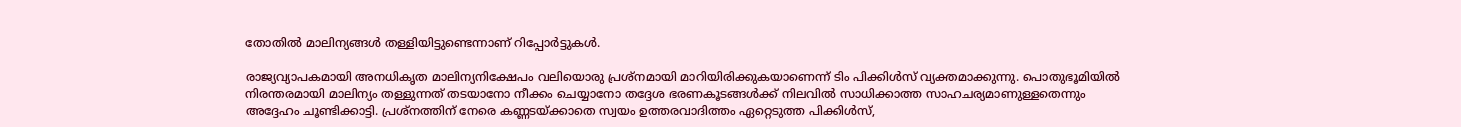തോതിൽ മാലിന്യങ്ങൾ തള്ളിയിട്ടുണ്ടെന്നാണ് റിപ്പോർട്ടുകൾ.

രാജ്യവ്യാപകമായി അനധികൃത മാലിന്യനിക്ഷേപം വലിയൊരു പ്രശ്നമായി മാറിയിരിക്കുകയാണെന്ന് ടിം പിക്കിൾസ് വ്യക്തമാക്കുന്നു. പൊതുഭൂമിയിൽ നിരന്തരമായി മാലിന്യം തള്ളുന്നത് തടയാനോ നീക്കം ചെയ്യാനോ തദ്ദേശ ഭരണകൂടങ്ങൾക്ക് നിലവിൽ സാധിക്കാത്ത സാഹചര്യമാണുള്ളതെന്നും അദ്ദേഹം ചൂണ്ടിക്കാട്ടി. പ്രശ്നത്തിന് നേരെ കണ്ണടയ്ക്കാതെ സ്വയം ഉത്തരവാദിത്തം ഏറ്റെടുത്ത പിക്കിൾസ്,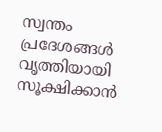സ്വന്തം പ്രദേശങ്ങൾ വൃത്തിയായി സൂക്ഷിക്കാൻ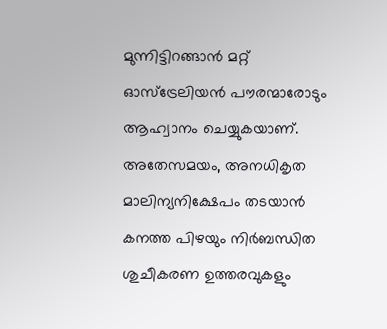മുന്നിട്ടിറങ്ങാൻ മറ്റ് ഓസ്‌ട്രേലിയൻ പൗരന്മാരോടും ആഹ്വാനം ചെയ്യുകയാണ്. അതേസമയം, അനധികൃത മാലിന്യനിക്ഷേപം തടയാൻ കനത്ത പിഴയും നിർബന്ധിത ശുചീകരണ ഉത്തരവുകളും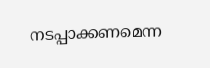നടപ്പാക്കണമെന്ന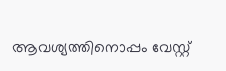ആവശ്യത്തിനൊപ്പം വേസ്റ്റ്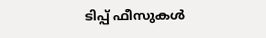ടിപ്പ് ഫീസുകൾ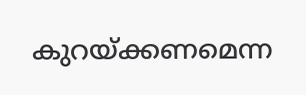കുറയ്ക്കണമെന്ന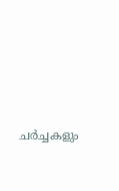ചർച്ചകളും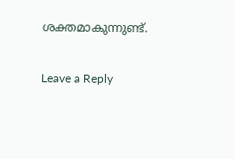ശക്തമാകുന്നുണ്ട്.

Leave a Reply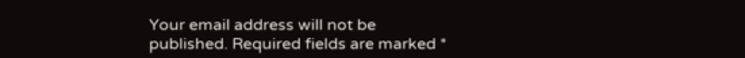Your email address will not be published. Required fields are marked *